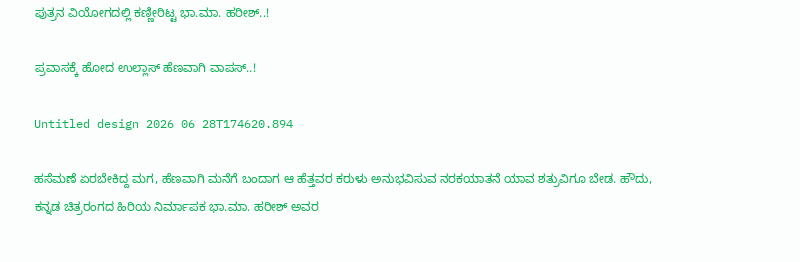ಪುತ್ರನ ವಿಯೋಗದಲ್ಲಿ ಕಣ್ಣೀರಿಟ್ಟ ಭಾ.ಮಾ. ಹರೀಶ್..!

ಪ್ರವಾಸಕ್ಕೆ ಹೋದ ಉಲ್ಲಾಸ್ ಹೆಣವಾಗಿ ವಾಪಸ್..!

Untitled design 2026 06 28T174620.894

ಹಸೆಮಣೆ ಏರಬೇಕಿದ್ದ ಮಗ, ಹೆಣವಾಗಿ ಮನೆಗೆ ಬಂದಾಗ ಆ ಹೆತ್ತವರ ಕರುಳು ಅನುಭವಿಸುವ ನರಕಯಾತನೆ ಯಾವ ಶತ್ರುವಿಗೂ ಬೇಡ. ಹೌದು, ಕನ್ನಡ ಚಿತ್ರರಂಗದ ಹಿರಿಯ ನಿರ್ಮಾಪಕ ಭಾ.ಮಾ. ಹರೀಶ್ ಅವರ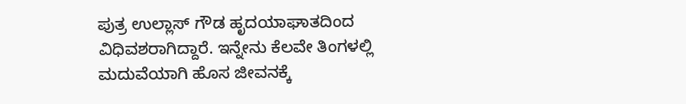ಪುತ್ರ ಉಲ್ಲಾಸ್ ಗೌಡ ಹೃದಯಾಘಾತದಿಂದ ವಿಧಿವಶರಾಗಿದ್ದಾರೆ. ಇನ್ನೇನು ಕೆಲವೇ ತಿಂಗಳಲ್ಲಿ ಮದುವೆಯಾಗಿ ಹೊಸ ಜೀವನಕ್ಕೆ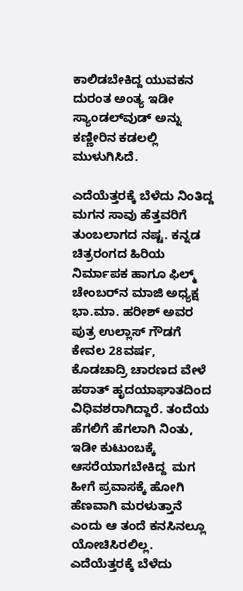ಕಾಲಿಡಬೇಕಿದ್ದ ಯುವಕನ ದುರಂತ ಅಂತ್ಯ ಇಡೀ ಸ್ಯಾಂಡಲ್‌ವುಡ್ ಅನ್ನು ಕಣ್ಣೀರಿನ ಕಡಲಲ್ಲಿ ಮುಳುಗಿಸಿದೆ.

ಎದೆಯೆತ್ತರಕ್ಕೆ ಬೆಳೆದು ನಿಂತಿದ್ದ ಮಗನ ಸಾವು ಹೆತ್ತವರಿಗೆ ತುಂಬಲಾಗದ ನಷ್ಟ. ಕನ್ನಡ ಚಿತ್ರರಂಗದ ಹಿರಿಯ ನಿರ್ಮಾಪಕ ಹಾಗೂ ಫಿಲ್ಮ್ ಚೇಂಬರ್‌ನ ಮಾಜಿ ಅಧ್ಯಕ್ಷ ಭಾ.ಮಾ. ಹರೀಶ್ ಅವರ ಪುತ್ರ ಉಲ್ಲಾಸ್ ಗೌಡಗೆ ಕೇವಲ 28ವರ್ಷ,  ಕೊಡಚಾದ್ರಿ ಚಾರಣದ ವೇಳೆ ಹಠಾತ್ ಹೃದಯಾಘಾತದಿಂದ ವಿಧಿವಶರಾಗಿದ್ದಾರೆ. ತಂದೆಯ ಹೆಗಲಿಗೆ ಹೆಗಲಾಗಿ ನಿಂತು, ಇಡೀ ಕುಟುಂಬಕ್ಕೆ ಆಸರೆಯಾಗಬೇಕಿದ್ದ  ಮಗ ಹೀಗೆ ಪ್ರವಾಸಕ್ಕೆ ಹೋಗಿ ಹೆಣವಾಗಿ ಮರಳುತ್ತಾನೆ ಎಂದು ಆ ತಂದೆ ಕನಸಿನಲ್ಲೂ ಯೋಚಿಸಿರಲಿಲ್ಲ. ಎದೆಯೆತ್ತರಕ್ಕೆ ಬೆಳೆದು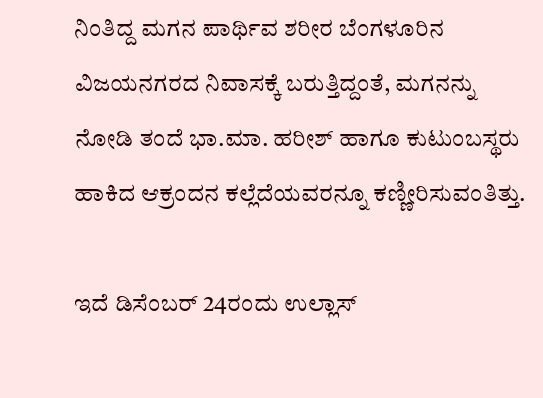ನಿಂತಿದ್ದ ಮಗನ ಪಾರ್ಥಿವ ಶರೀರ ಬೆಂಗಳೂರಿನ ವಿಜಯನಗರದ ನಿವಾಸಕ್ಕೆ ಬರುತ್ತಿದ್ದಂತೆ, ಮಗನನ್ನು ನೋಡಿ ತಂದೆ ಭಾ.ಮಾ. ಹರೀಶ್ ಹಾಗೂ ಕುಟುಂಬಸ್ಥರು ಹಾಕಿದ ಆಕ್ರಂದನ ಕಲ್ಲೆದೆಯವರನ್ನೂ ಕಣ್ಣೀರಿಸುವಂತಿತ್ತು.

ಇದೆ ಡಿಸೆಂಬರ್ 24ರಂದು ಉಲ್ಲಾಸ್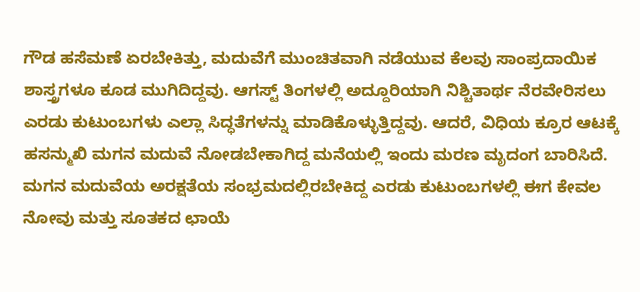ಗೌಡ ಹಸೆಮಣೆ ಏರಬೇಕಿತ್ತು, ಮದುವೆಗೆ ಮುಂಚಿತವಾಗಿ ನಡೆಯುವ ಕೆಲವು ಸಾಂಪ್ರದಾಯಿಕ ಶಾಸ್ತ್ರಗಳೂ ಕೂಡ ಮುಗಿದಿದ್ದವು. ಆಗಸ್ಟ್ ತಿಂಗಳಲ್ಲಿ ಅದ್ದೂರಿಯಾಗಿ ನಿಶ್ಚಿತಾರ್ಥ ನೆರವೇರಿಸಲು ಎರಡು ಕುಟುಂಬಗಳು ಎಲ್ಲಾ ಸಿದ್ಧತೆಗಳನ್ನು ಮಾಡಿಕೊಳ್ಳುತ್ತಿದ್ದವು. ಆದರೆ, ವಿಧಿಯ ಕ್ರೂರ ಆಟಕ್ಕೆ ಹಸನ್ಮುಖಿ ಮಗನ ಮದುವೆ ನೋಡಬೇಕಾಗಿದ್ದ ಮನೆಯಲ್ಲಿ ಇಂದು ಮರಣ ಮೃದಂಗ ಬಾರಿಸಿದೆ. ಮಗನ ಮದುವೆಯ ಅರಕ್ಷತೆಯ ಸಂಭ್ರಮದಲ್ಲಿರಬೇಕಿದ್ದ ಎರಡು ಕುಟುಂಬಗಳಲ್ಲಿ ಈಗ ಕೇವಲ ನೋವು ಮತ್ತು ಸೂತಕದ ಛಾಯೆ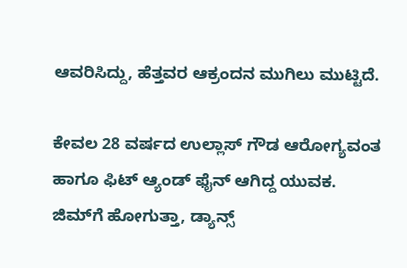ಆವರಿಸಿದ್ದು, ಹೆತ್ತವರ ಆಕ್ರಂದನ ಮುಗಿಲು ಮುಟ್ಟಿದೆ.

ಕೇವಲ 28 ವರ್ಷದ ಉಲ್ಲಾಸ್ ಗೌಡ ಆರೋಗ್ಯವಂತ ಹಾಗೂ ಫಿಟ್ ಆ್ಯಂಡ್ ಫೈನ್ ಆಗಿದ್ದ ಯುವಕ. ಜಿಮ್‌ಗೆ ಹೋಗುತ್ತಾ, ಡ್ಯಾನ್ಸ್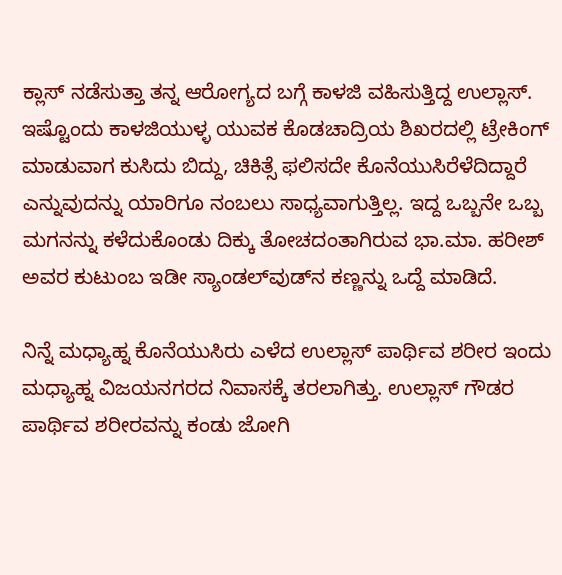ಕ್ಲಾಸ್ ನಡೆಸುತ್ತಾ ತನ್ನ ಆರೋಗ್ಯದ ಬಗ್ಗೆ ಕಾಳಜಿ ವಹಿಸುತ್ತಿದ್ದ ಉಲ್ಲಾಸ್. ಇಷ್ಟೊಂದು ಕಾಳಜಿಯುಳ್ಳ ಯುವಕ ಕೊಡಚಾದ್ರಿಯ ಶಿಖರದಲ್ಲಿ ಟ್ರೇಕಿಂಗ್ ಮಾಡುವಾಗ ಕುಸಿದು ಬಿದ್ದು, ಚಿಕಿತ್ಸೆ ಫಲಿಸದೇ ಕೊನೆಯುಸಿರೆಳೆದಿದ್ದಾರೆ ಎನ್ನುವುದನ್ನು ಯಾರಿಗೂ ನಂಬಲು ಸಾಧ್ಯವಾಗುತ್ತಿಲ್ಲ. ಇದ್ದ ಒಬ್ಬನೇ ಒಬ್ಬ ಮಗನನ್ನು ಕಳೆದುಕೊಂಡು ದಿಕ್ಕು ತೋಚದಂತಾಗಿರುವ ಭಾ.ಮಾ. ಹರೀಶ್ ಅವರ ಕುಟುಂಬ ಇಡೀ ಸ್ಯಾಂಡಲ್‌ವುಡ್‌ನ ಕಣ್ಣನ್ನು ಒದ್ದೆ ಮಾಡಿದೆ.

ನಿನ್ನೆ ಮಧ್ಯಾಹ್ನ ಕೊನೆಯುಸಿರು ಎಳೆದ ಉಲ್ಲಾಸ್ ಪಾರ್ಥಿವ ಶರೀರ ಇಂದು ಮಧ್ಯಾಹ್ನ ವಿಜಯನಗರದ ನಿವಾಸಕ್ಕೆ ತರಲಾಗಿತ್ತು. ಉಲ್ಲಾಸ್ ಗೌಡರ ಪಾರ್ಥಿವ ಶರೀರವನ್ನು ಕಂಡು ಜೋಗಿ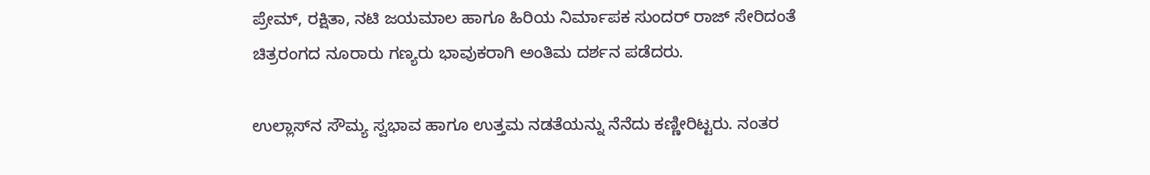ಪ್ರೇಮ್, ರಕ್ಷಿತಾ, ನಟಿ ಜಯಮಾಲ ಹಾಗೂ ಹಿರಿಯ ನಿರ್ಮಾಪಕ ಸುಂದರ್ ರಾಜ್ ಸೇರಿದಂತೆ ಚಿತ್ರರಂಗದ ನೂರಾರು ಗಣ್ಯರು ಭಾವುಕರಾಗಿ ಅಂತಿಮ ದರ್ಶನ ಪಡೆದರು.

ಉಲ್ಲಾಸ್‌ನ ಸೌಮ್ಯ ಸ್ವಭಾವ ಹಾಗೂ ಉತ್ತಮ ನಡತೆಯನ್ನು ನೆನೆದು ಕಣ್ಣೀರಿಟ್ಟರು. ನಂತರ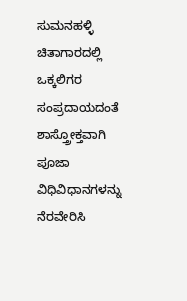ಸುಮನಹಳ್ಳಿ ಚಿತಾಗಾರದಲ್ಲಿ ಒಕ್ಕಲಿಗರ ಸಂಪ್ರದಾಯದಂತೆ ಶಾಸ್ತ್ರೋಕ್ತವಾಗಿ ಪೂಜಾ ವಿಧಿವಿಧಾನಗಳನ್ನು ನೆರವೇರಿಸಿ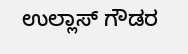ಉಲ್ಲಾಸ್ ಗೌಡರ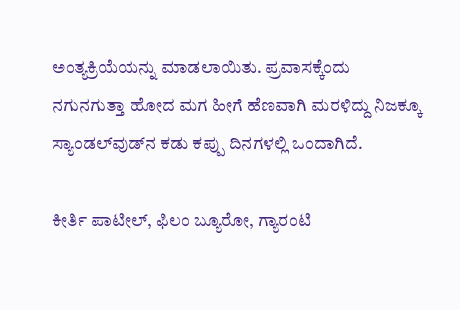ಅಂತ್ಯಕ್ರಿಯೆಯನ್ನು ಮಾಡಲಾಯಿತು. ಪ್ರವಾಸಕ್ಕೆಂದು ನಗುನಗುತ್ತಾ ಹೋದ ಮಗ ಹೀಗೆ ಹೆಣವಾಗಿ ಮರಳಿದ್ದು ನಿಜಕ್ಕೂ ಸ್ಯಾಂಡಲ್‌ವುಡ್‌ನ ಕಡು ಕಪ್ಪು ದಿನಗಳಲ್ಲಿ ಒಂದಾಗಿದೆ.

ಕೀರ್ತಿ ಪಾಟೀಲ್, ಫಿಲಂ ಬ್ಯೂರೋ, ಗ್ಯಾರಂಟಿ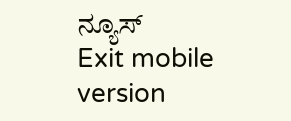ನ್ಯೂಸ್
Exit mobile version